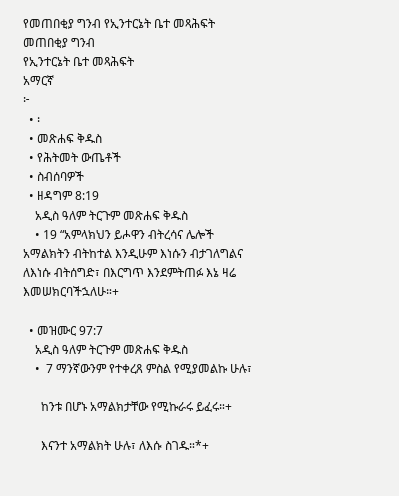የመጠበቂያ ግንብ የኢንተርኔት ቤተ መጻሕፍት
መጠበቂያ ግንብ
የኢንተርኔት ቤተ መጻሕፍት
አማርኛ
፦
  • ፡
  • መጽሐፍ ቅዱስ
  • የሕትመት ውጤቶች
  • ስብሰባዎች
  • ዘዳግም 8:19
    አዲስ ዓለም ትርጉም መጽሐፍ ቅዱስ
    • 19 “አምላክህን ይሖዋን ብትረሳና ሌሎች አማልክትን ብትከተል እንዲሁም እነሱን ብታገለግልና ለእነሱ ብትሰግድ፣ በእርግጥ እንደምትጠፉ እኔ ዛሬ እመሠክርባችኋለሁ።+

  • መዝሙር 97:7
    አዲስ ዓለም ትርጉም መጽሐፍ ቅዱስ
    •  7 ማንኛውንም የተቀረጸ ምስል የሚያመልኩ ሁሉ፣

      ከንቱ በሆኑ አማልክታቸው የሚኩራሩ ይፈሩ።+

      እናንተ አማልክት ሁሉ፣ ለእሱ ስገዱ።*+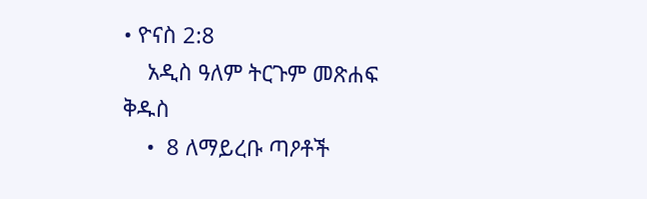• ዮናስ 2:8
    አዲስ ዓለም ትርጉም መጽሐፍ ቅዱስ
    •  8 ለማይረቡ ጣዖቶች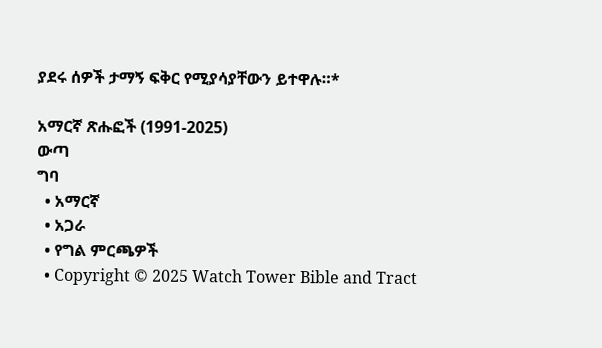ያደሩ ሰዎች ታማኝ ፍቅር የሚያሳያቸውን ይተዋሉ።*

አማርኛ ጽሑፎች (1991-2025)
ውጣ
ግባ
  • አማርኛ
  • አጋራ
  • የግል ምርጫዎች
  • Copyright © 2025 Watch Tower Bible and Tract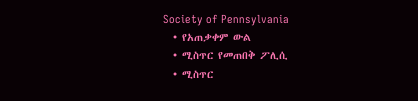Society of Pennsylvania
  • የአጠቃቀም ውል
  • ሚስጥር የመጠበቅ ፖሊሲ
  • ሚስጥር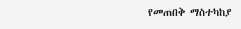የመጠበቅ ማስተካከያ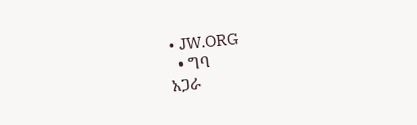• JW.ORG
  • ግባ
አጋራ